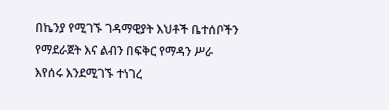በኬንያ የሚገኙ ገዳማዊያት እህቶች ቤተሰቦችን የማደራጀት እና ልብን በፍቅር የማዳን ሥራ እየሰሩ እንደሚገኙ ተነገረ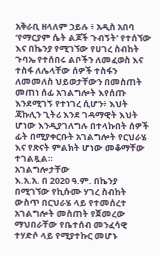አቅራቢ ዘላለም ኃይሉ ፥ አዲስ አበባ
‘የማርያም ሴት ልጆች ጉብኝት’ የተሰኘው እና በኬንያ የሚገኘው የሀገረ ስብከት ጉባኤ የተሰበሩ ልቦችን ለመፈወስ እና ተስፋ ለሌላቸው ሰዎች ተስፋን ለመመለስ ህይወታቸውን በመስጠት መጠነ ሰፊ አገልግሎት እየሰጡ እንደሚገኝ የተነገረ ሲሆን፥ እህት ጃኩሊን ጊትሪ እንደ ገዳማዊት እህት ሆነው እንዲያገለግሉ በተላኩበት ሰዎች ፊት በሚያቀርቡት አገልግሎት የርህራሄ እና የጽናት ምልክት ሆነው መቆማቸው ተገልጿል።
አገልግሎታቸው
እ.አ.አ. በ 2020 ዓ.ም. በኬንያ በሚገኘው የኪሱሙ ሃገረ ስብከት ውስጥ በርህራሄ ላይ የተመሰረተ አገልግሎት መስጠት የጀመረው ማህበራቸው የቤተሰብ መንፈሳዊ ተሃድሶ ላይ የሚያተኩር መሆኑ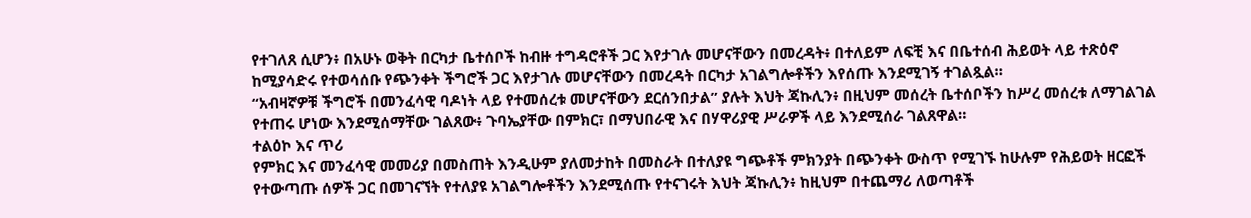የተገለጸ ሲሆን፥ በአሁኑ ወቅት በርካታ ቤተሰቦች ከብዙ ተግዳሮቶች ጋር እየታገሉ መሆናቸውን በመረዳት፥ በተለይም ለፍቺ እና በቤተሰብ ሕይወት ላይ ተጽዕኖ ከሚያሳድሩ የተወሳሰቡ የጭንቀት ችግሮች ጋር እየታገሉ መሆናቸውን በመረዳት በርካታ አገልግሎቶችን እየሰጡ እንደሚገኝ ተገልጿል።
“አብዛኛዎቹ ችግሮች በመንፈሳዊ ባዶነት ላይ የተመሰረቱ መሆናቸውን ደርሰንበታል” ያሉት እህት ጃኩሊን፥ በዚህም መሰረት ቤተሰቦችን ከሥረ መሰረቱ ለማገልገል የተጠሩ ሆነው እንደሚሰማቸው ገልጸው፥ ጉባኤያቸው በምክር፣ በማህበራዊ እና በሃዋሪያዊ ሥራዎች ላይ እንደሚሰራ ገልጸዋል።
ተልዕኮ እና ጥሪ
የምክር እና መንፈሳዊ መመሪያ በመስጠት እንዲሁም ያለመታከት በመስራት በተለያዩ ግጭቶች ምክንያት በጭንቀት ውስጥ የሚገኙ ከሁሉም የሕይወት ዘርፎች የተውጣጡ ሰዎች ጋር በመገናኘት የተለያዩ አገልግሎቶችን እንደሚሰጡ የተናገሩት እህት ጃኩሊን፥ ከዚህም በተጨማሪ ለወጣቶች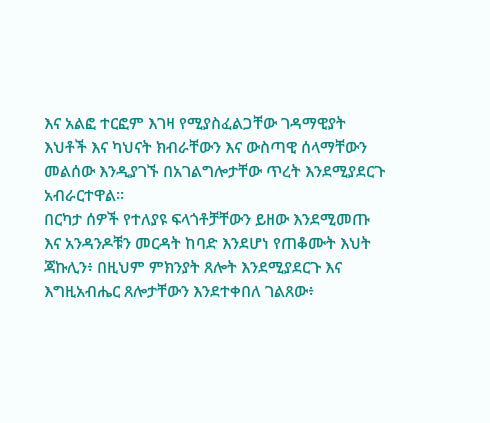እና አልፎ ተርፎም እገዛ የሚያስፈልጋቸው ገዳማዊያት እህቶች እና ካህናት ክብራቸውን እና ውስጣዊ ሰላማቸውን መልሰው እንዲያገኙ በአገልግሎታቸው ጥረት እንደሚያደርጉ አብራርተዋል።
በርካታ ሰዎች የተለያዩ ፍላጎቶቻቸውን ይዘው እንደሚመጡ እና አንዳንዶቹን መርዳት ከባድ እንደሆነ የጠቆሙት እህት ጃኩሊን፥ በዚህም ምክንያት ጸሎት እንደሚያደርጉ እና እግዚአብሔር ጸሎታቸውን እንደተቀበለ ገልጸው፥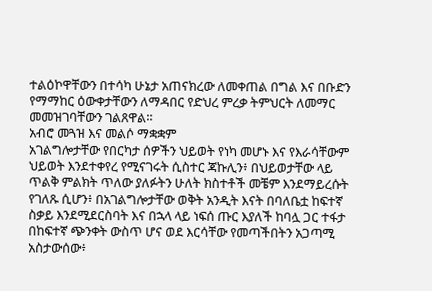ተልዕኮዋቸውን በተሳካ ሁኔታ አጠናክረው ለመቀጠል በግል እና በቡድን የማማከር ዕውቀታቸውን ለማዳበር የድህረ ምረቃ ትምህርት ለመማር መመዝገባቸውን ገልጸዋል።
አብሮ መጓዝ እና መልሶ ማቋቋም
አገልግሎታቸው የበርካታ ሰዎችን ህይወት የነካ መሆኑ እና የእራሳቸውም ህይወት እንደተቀየረ የሚናገሩት ሲስተር ጃኩሊን፥ በህይወታቸው ላይ ጥልቅ ምልክት ጥለው ያለፉትን ሁለት ክስተቶች መቼም እንደማይረሱት የገለጹ ሲሆን፥ በአገልግሎታቸው ወቅት አንዲት እናት በባለቤቷ ከፍተኛ ስቃይ እንደሚደርስባት እና በኋላ ላይ ነፍሰ ጡር እያለች ከባሏ ጋር ተፋታ በከፍተኛ ጭንቀት ውስጥ ሆና ወደ እርሳቸው የመጣችበትን አጋጣሚ አስታውሰው፥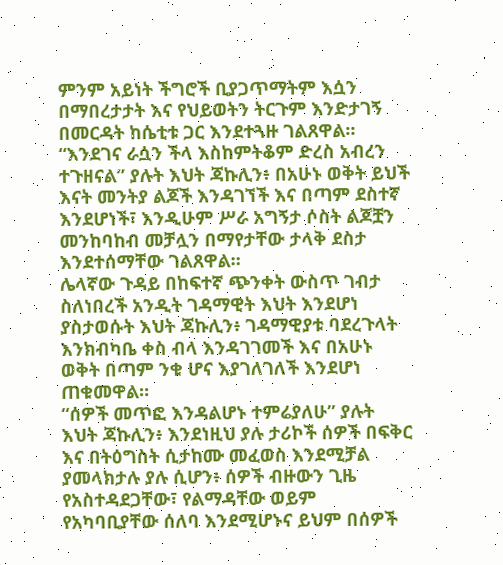ምንም አይነት ችግሮች ቢያጋጥማትም እሷን በማበረታታት እና የህይወትን ትርጉም እንድታገኝ በመርዳት ከሴቲቱ ጋር እንደተጓዙ ገልጸዋል።
“እንደገና ራሷን ችላ እስከምትቆም ድረስ አብረን ተጉዘናል” ያሉት እህት ጃኩሊን፥ በአሁኑ ወቅት ይህች እናት መንትያ ልጆች እንዳገኘች እና በጣም ደስተኛ እንደሆነች፣ እንዲሁም ሥራ አግኝታ ሶስት ልጆቿን መንከባከብ መቻሏን በማየታቸው ታላቅ ደስታ እንደተሰማቸው ገልጸዋል።
ሌላኛው ጉዳይ በከፍተኛ ጭንቀት ውስጥ ገብታ ስለነበረች አንዲት ገዳማዊት እህት እንደሆነ ያስታወሱት እህት ጃኩሊን፥ ገዳማዊያቱ ባደረጉላት እንክብካቤ ቀስ ብላ እንዳገገመች እና በአሁኑ ወቅት በጣም ንቁ ሆና እያገለገለች እንደሆነ ጠቁመዋል።
“ሰዎች መጥፎ እንዳልሆኑ ተምሬያለሁ” ያሉት እህት ጃኩሊን፥ እንደነዚህ ያሉ ታሪኮች ሰዎች በፍቅር እና በትዕግስት ሲታከሙ መፈወስ እንደሚቻል ያመላክታሉ ያሉ ሲሆን፥ ሰዎች ብዙውን ጊዜ የአስተዳደጋቸው፣ የልማዳቸው ወይም የአካባቢያቸው ሰለባ እንደሚሆኑና ይህም በሰዎች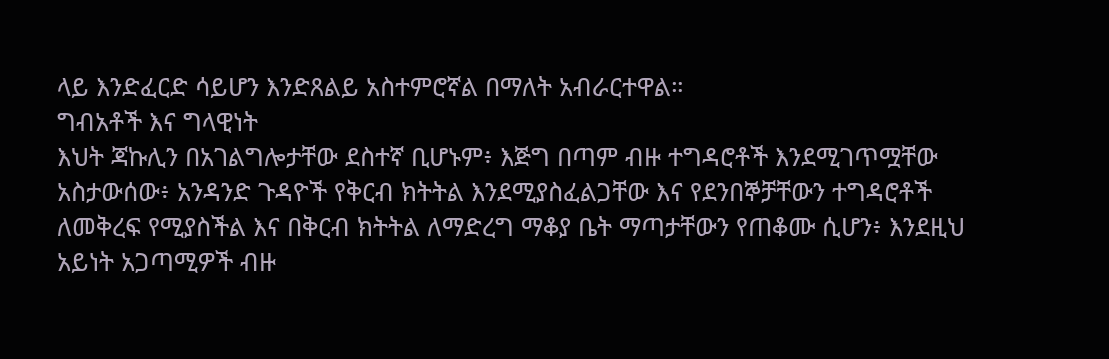ላይ እንድፈርድ ሳይሆን እንድጸልይ አስተምሮኛል በማለት አብራርተዋል።
ግብአቶች እና ግላዊነት
እህት ጃኩሊን በአገልግሎታቸው ደስተኛ ቢሆኑም፥ እጅግ በጣም ብዙ ተግዳሮቶች እንደሚገጥሟቸው አስታውሰው፥ አንዳንድ ጉዳዮች የቅርብ ክትትል እንደሚያስፈልጋቸው እና የደንበኞቻቸውን ተግዳሮቶች ለመቅረፍ የሚያስችል እና በቅርብ ክትትል ለማድረግ ማቆያ ቤት ማጣታቸውን የጠቆሙ ሲሆን፥ እንደዚህ አይነት አጋጣሚዎች ብዙ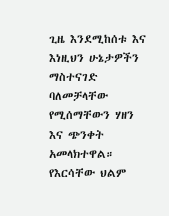ጊዜ እንደሚከሰቱ እና እነዚህን ሁኔታዎችን ማስተናገድ ባለመቻላቸው የሚሰማቸውን ሃዘን እና ጭንቀት አመላክተዋል።
የእርሳቸው ህልም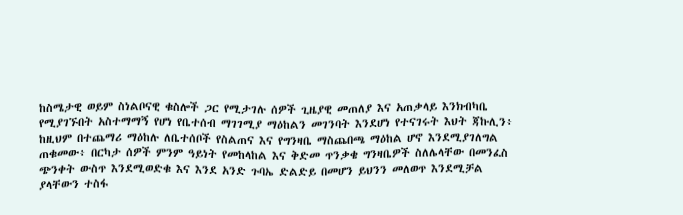ከስሜታዊ ወይም ስነልቦናዊ ቁስሎች ጋር የሚታገሉ ሰዎች ጊዜያዊ መጠለያ እና አጠቃላይ እንክብካቤ የሚያገኙበት አስተማማኝ የሆነ የቤተሰብ ማገገሚያ ማዕከልን መገንባት እንደሆነ የተናገሩት እህት ጃኩሊን፥ ከዚህም በተጨማሪ ማዕከሉ ለቤተሰቦች የስልጠና እና የግንዛቤ ማስጨበጫ ማዕከል ሆኖ እንደሚያገለግል ጠቁመው፥ በርካታ ሰዎች ምንም ዓይነት የመከላከል እና ቅድመ ጥንቃቄ ግንዛቤዎች ስለሌላቸው በመንፈስ ጭንቀት ውስጥ እንደሚወድቁ እና እንደ አንድ ጉባኤ ድልድይ በመሆን ይህንን መለወጥ እንደሚቻል ያላቸውን ተስፋ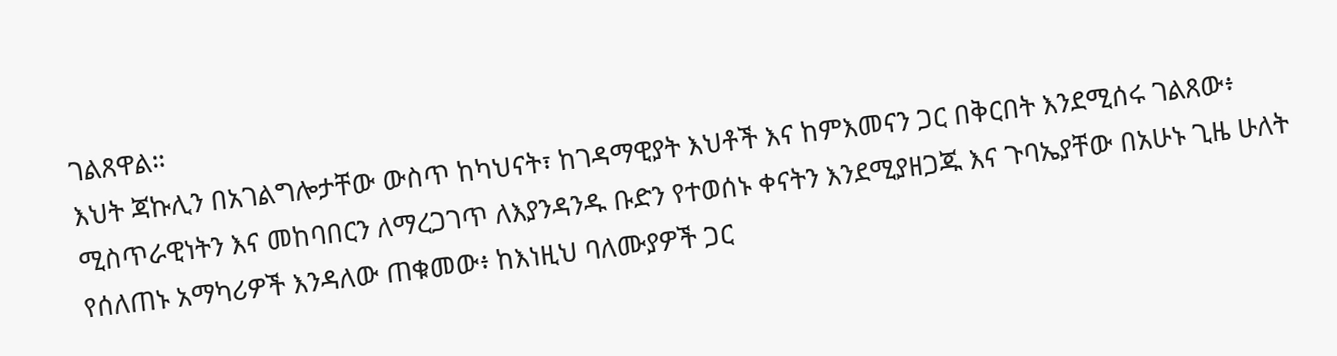ገልጸዋል።
እህት ጃኩሊን በአገልግሎታቸው ውስጥ ከካህናት፣ ከገዳማዊያት እህቶች እና ከምእመናን ጋር በቅርበት እንደሚሰሩ ገልጸው፥ ሚስጥራዊነትን እና መከባበርን ለማረጋገጥ ለእያንዳንዱ ቡድን የተወሰኑ ቀናትን እንደሚያዘጋጁ እና ጉባኤያቸው በአሁኑ ጊዜ ሁለት የሰለጠኑ አማካሪዎች እንዳለው ጠቁመው፥ ከእነዚህ ባለሙያዎች ጋር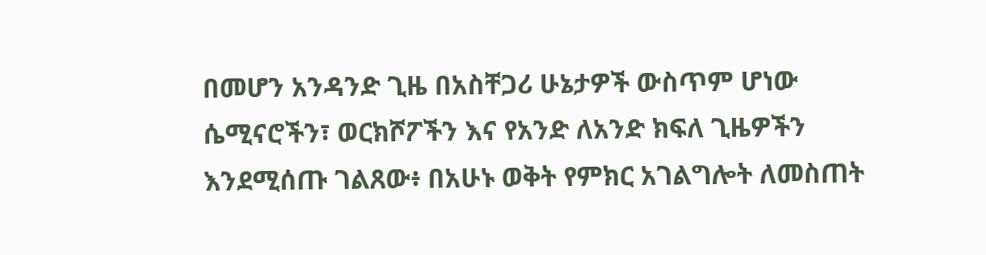በመሆን አንዳንድ ጊዜ በአስቸጋሪ ሁኔታዎች ውስጥም ሆነው ሴሚናሮችን፣ ወርክሾፖችን እና የአንድ ለአንድ ክፍለ ጊዜዎችን እንደሚሰጡ ገልጸው፥ በአሁኑ ወቅት የምክር አገልግሎት ለመስጠት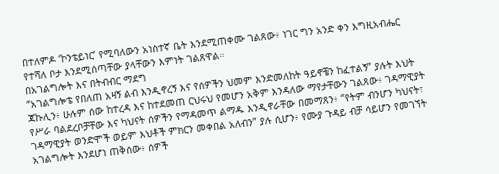በተለምዶ ‘ኮንቴይነር’ የሚባለውን አነስተኛ ቤት እንደሚጠቀሙ ገልጸው፥ ነገር ግን አንድ ቀን እግዚአብሔር የተሻለ ቦታ እንደሚሰጣቸው ያላቸውን እምነት ገልጸዋል።
በአገልግሎት እና በትብብር ማደግ
“አገልግሎቴ የበለጠ አዛኝ ልብ እንዲኖረኝ እና የሰዎችን ህመም እንድመለከት ዓይኖቼን ከፈተልኝ” ያሉት እህት ጃኩሊን፥ ሁሉም ሰው ከተረዳ እና ከተደመጠ ርህሩህ የመሆን አቅም እንዳለው ማየታቸውን ገልጸው፥ ገዳማዊያት የሥራ ባልደረቦቻቸው እና ካህናት ሰዎችን የማዳመጥ ልማዱ እንዲኖራቸው በመማጸን፥ “የትም ብንሆን ካህናት፣ ገዳማዊያት ወንድሞች ወይም እህቶች ምክርን መቀበል አለብን” ያሉ ሲሆን፥ የሙያ ጉዳይ ብቻ ሳይሆን የመገኘት አገልግሎት እንደሆነ ጠቅሰው፥ ሰዎች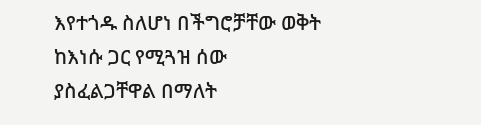እየተጎዱ ስለሆነ በችግሮቻቸው ወቅት ከእነሱ ጋር የሚጓዝ ሰው ያስፈልጋቸዋል በማለት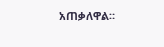አጠቃለዋል።